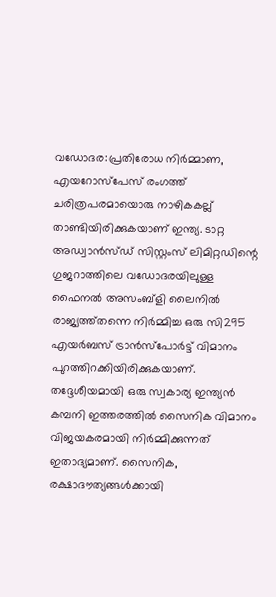വഡോദര:പ്രതിരോധ നിർമ്മാണ, എയറോസ്പേസ് രംഗത്ത് ചരിത്രപരമായൊരു നാഴികകല്ല് താണ്ടിയിരിക്കുകയാണ് ഇന്ത്യ. ടാറ്റ അഡ്വാൻസ്ഡ് സിസ്റ്റംസ് ലിമിറ്റഡിന്റെ ഗുജറാത്തിലെ വഡോദരയിലുള്ള ഫൈനൽ അസംബ്ളി ലൈനിൽ രാജ്യത്ത്തന്നെ നിർമ്മിച്ച ഒരു സി295 എയർബസ് ട്രാൻസ്പോർട്ട് വിമാനം പുറത്തിറക്കിയിരിക്കുകയാണ്. തദ്ദേശീയമായി ഒരു സ്വകാര്യ ഇന്ത്യൻ കമ്പനി ഇത്തരത്തിൽ സൈനിക വിമാനം വിജയകരമായി നിർമ്മിക്കുന്നത് ഇതാദ്യമാണ്. സൈനിക, രക്ഷാദൗത്യങ്ങൾക്കായി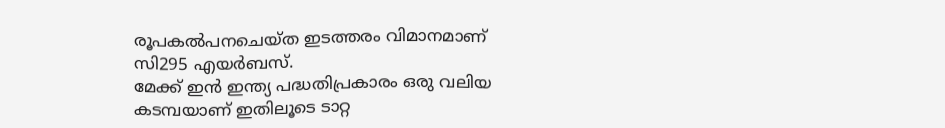രൂപകൽപനചെയ്ത ഇടത്തരം വിമാനമാണ് സി295 എയർബസ്.
മേക്ക് ഇൻ ഇന്ത്യ പദ്ധതിപ്രകാരം ഒരു വലിയ കടമ്പയാണ് ഇതിലൂടെ ടാറ്റ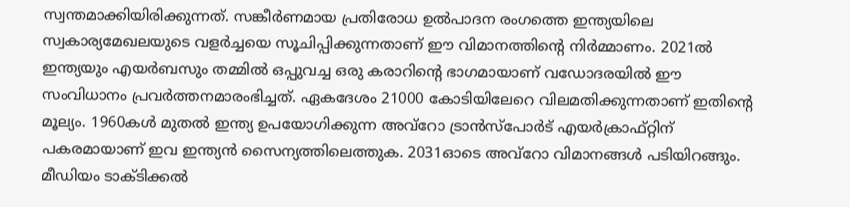സ്വന്തമാക്കിയിരിക്കുന്നത്. സങ്കീർണമായ പ്രതിരോധ ഉൽപാദന രംഗത്തെ ഇന്ത്യയിലെ സ്വകാര്യമേഖലയുടെ വളർച്ചയെ സൂചിപ്പിക്കുന്നതാണ് ഈ വിമാനത്തിന്റെ നിർമ്മാണം. 2021ൽ ഇന്ത്യയും എയർബസും തമ്മിൽ ഒപ്പുവച്ച ഒരു കരാറിന്റെ ഭാഗമായാണ് വഡോദരയിൽ ഈ സംവിധാനം പ്രവർത്തനമാരംഭിച്ചത്. ഏകദേശം 21000 കോടിയിലേറെ വിലമതിക്കുന്നതാണ് ഇതിന്റെ മൂല്യം. 1960കൾ മുതൽ ഇന്ത്യ ഉപയോഗിക്കുന്ന അവ്റോ ട്രാൻസ്പോർട് എയർക്രാഫ്റ്റിന് പകരമായാണ് ഇവ ഇന്ത്യൻ സൈന്യത്തിലെത്തുക. 2031ഓടെ അവ്റോ വിമാനങ്ങൾ പടിയിറങ്ങും.
മീഡിയം ടാക്ടിക്കൽ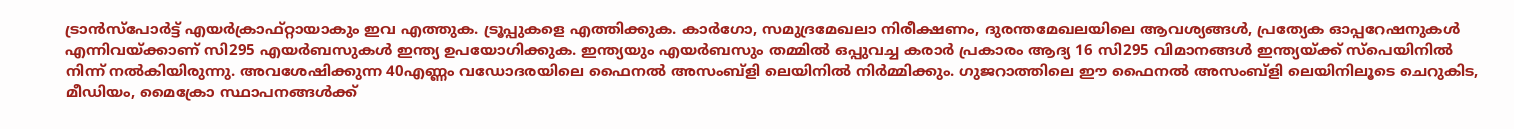ട്രാൻസ്പോർട്ട് എയർക്രാഫ്റ്റായാകും ഇവ എത്തുക. ട്രൂപ്പുകളെ എത്തിക്കുക. കാർഗോ, സമുദ്രമേഖലാ നിരീക്ഷണം, ദുരന്തമേഖലയിലെ ആവശ്യങ്ങൾ, പ്രത്യേക ഓപ്പറേഷനുകൾ എന്നിവയ്ക്കാണ് സി295 എയർബസുകൾ ഇന്ത്യ ഉപയോഗിക്കുക. ഇന്ത്യയും എയർബസും തമ്മിൽ ഒപ്പുവച്ച കരാർ പ്രകാരം ആദ്യ 16 സി295 വിമാനങ്ങൾ ഇന്ത്യയ്ക്ക് സ്പെയിനിൽ നിന്ന് നൽകിയിരുന്നു. അവശേഷിക്കുന്ന 40എണ്ണം വഡോദരയിലെ ഫൈനൽ അസംബ്ളി ലെയിനിൽ നിർമ്മിക്കും. ഗുജറാത്തിലെ ഈ ഫൈനൽ അസംബ്ളി ലെയിനിലൂടെ ചെറുകിട, മീഡിയം, മൈക്രോ സ്ഥാപനങ്ങൾക്ക്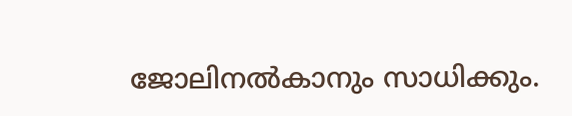ജോലിനൽകാനും സാധിക്കും.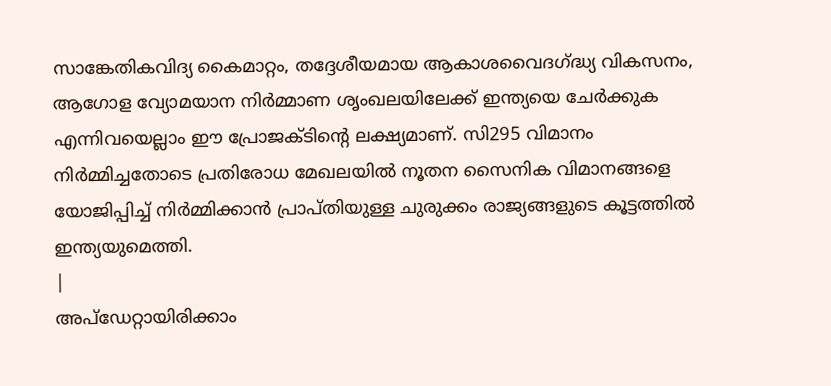സാങ്കേതികവിദ്യ കൈമാറ്റം, തദ്ദേശീയമായ ആകാശവൈദഗ്ദ്ധ്യ വികസനം, ആഗോള വ്യോമയാന നിർമ്മാണ ശൃംഖലയിലേക്ക് ഇന്ത്യയെ ചേർക്കുക എന്നിവയെല്ലാം ഈ പ്രോജക്ടിന്റെ ലക്ഷ്യമാണ്. സി295 വിമാനം നിർമ്മിച്ചതോടെ പ്രതിരോധ മേഖലയിൽ നൂതന സൈനിക വിമാനങ്ങളെ യോജിപ്പിച്ച് നിർമ്മിക്കാൻ പ്രാപ്തിയുള്ള ചുരുക്കം രാജ്യങ്ങളുടെ കൂട്ടത്തിൽ ഇന്ത്യയുമെത്തി.
|
അപ്ഡേറ്റായിരിക്കാം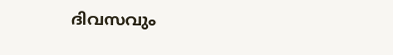ദിവസവും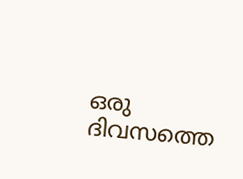ഒരു ദിവസത്തെ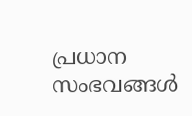പ്രധാന സംഭവങ്ങൾ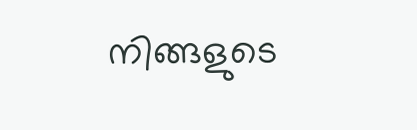നിങ്ങളുടെ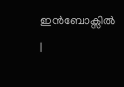ഇൻബോക്സിൽ |